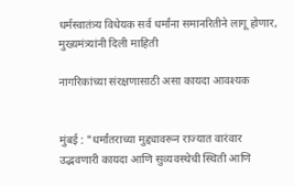धर्मस्वातंत्र्य विधेयक सर्व धर्मांना समानरितीने लागू होणार, मुख्यमंत्र्यांनी दिली माहिती

नागरिकांच्या संरक्षणासाठी असा कायदा आवश्यक


मुंबई : "धर्मांतराच्या मुद्द्यावरून राज्यात वारंवार उद्भवणारी कायदा आणि सुव्यवस्थेची स्थिती आणि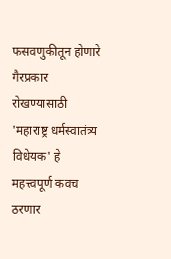फसवणुकीतून होणारे गैरप्रकार रोखण्यासाठी 'महाराष्ट्र धर्मस्वातंत्र्य विधेयक' हे महत्त्वपूर्ण कवच ठरणार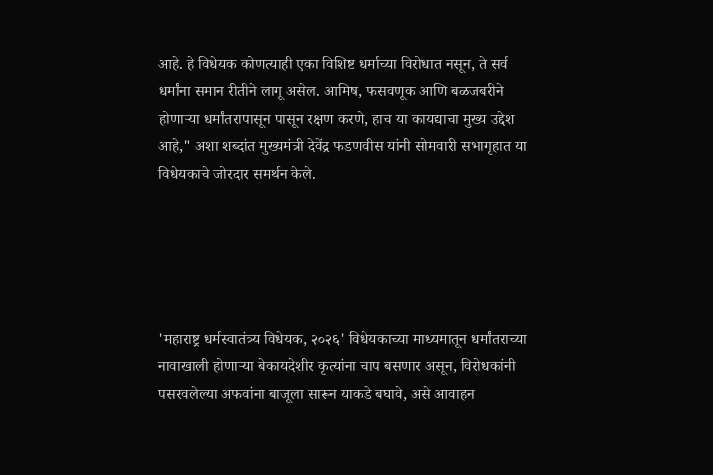आहे. हे विधेयक कोणत्याही एका विशिष्ट धर्माच्या विरोधात नसून, ते सर्व धर्मांना समान रीतीने लागू असेल. आमिष, फसवणूक आणि बळजबरीने होणाऱ्या धर्मांतरापासून पासून रक्षण करणे, हाच या कायद्याचा मुख्य उद्देश आहे," अशा शब्दांत मुख्यमंत्री देवेंद्र फडणवीस यांनी सोमवारी सभागृहात या विधेयकाचे जोरदार समर्थन केले.





'महाराष्ट्र धर्मस्वातंत्र्य विधेयक, २०२६' विधेयकाच्या माध्यमातून धर्मांतराच्या नावाखाली होणाऱ्या बेकायदेशीर कृत्यांना चाप बसणार असून, विरोधकांनी पसरवलेल्या अफवांना बाजूला सारून याकडे बघावे, असे आवाहन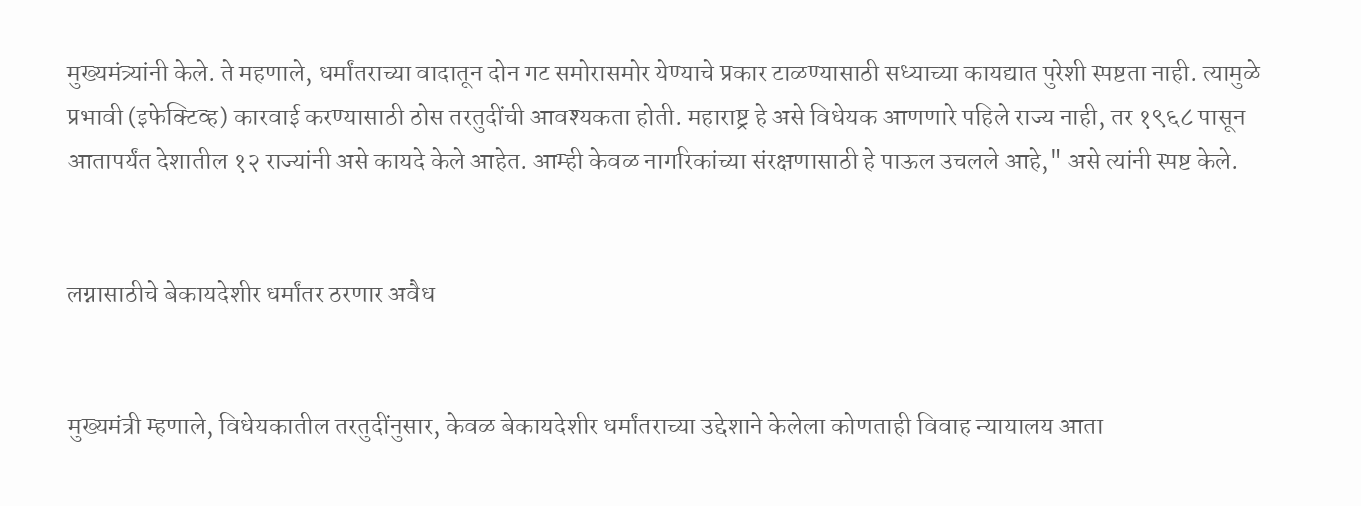मुख्यमंत्र्यांनी केले. ते महणाले, धर्मांतराच्या वादातून दोन गट समोरासमोर येण्याचे प्रकार टाळण्यासाठी सध्याच्या कायद्यात पुरेशी स्पष्टता नाही. त्यामुळे प्रभावी (इफेक्टिव्ह) कारवाई करण्यासाठी ठोस तरतुदींची आवश्यकता होती. महाराष्ट्र हे असे विधेयक आणणारे पहिले राज्य नाही, तर १९६८ पासून आतापर्यंत देशातील १२ राज्यांनी असे कायदे केले आहेत. आम्ही केवळ नागरिकांच्या संरक्षणासाठी हे पाऊल उचलले आहे," असे त्यांनी स्पष्ट केले.


लग्नासाठीचे बेकायदेशीर धर्मांतर ठरणार अवैध


मुख्यमंत्री म्हणाले, विधेयकातील तरतुदींनुसार, केवळ बेकायदेशीर धर्मांतराच्या उद्देशाने केलेला कोणताही विवाह न्यायालय आता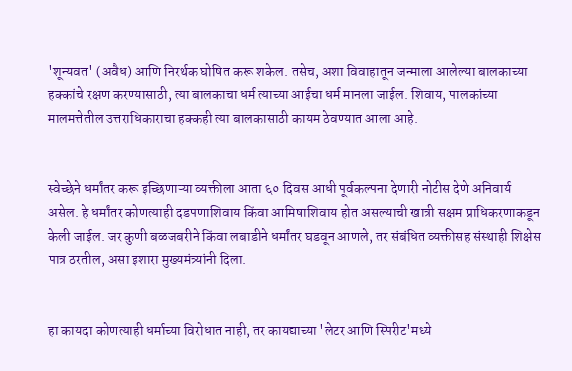'शून्यवत' (अवैध) आणि निरर्थक घोषित करू शकेल. तसेच, अशा विवाहातून जन्माला आलेल्या बालकाच्या हक्कांचे रक्षण करण्यासाठी, त्या बालकाचा धर्म त्याच्या आईचा धर्म मानला जाईल. शिवाय, पालकांच्या मालमत्तेतील उत्तराधिकाराचा हक्कही त्या बालकासाठी कायम ठेवण्यात आला आहे.


स्वेच्छेने धर्मांतर करू इच्छिणाऱ्या व्यक्तीला आता ६० दिवस आधी पूर्वकल्पना देणारी नोटीस देणे अनिवार्य असेल. हे धर्मांतर कोणत्याही दडपणाशिवाय किंवा आमिषाशिवाय होत असल्याची खात्री सक्षम प्राधिकरणाकडून केली जाईल. जर कुणी बळजबरीने किंवा लबाडीने धर्मांतर घडवून आणले, तर संबंधित व्यक्तीसह संस्थाही शिक्षेस पात्र ठरतील, असा इशारा मुख्यमंत्र्यांनी दिला.


हा कायदा कोणत्याही धर्माच्या विरोधात नाही, तर कायद्याच्या 'लेटर आणि स्पिरीट'मध्ये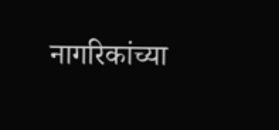नागरिकांच्या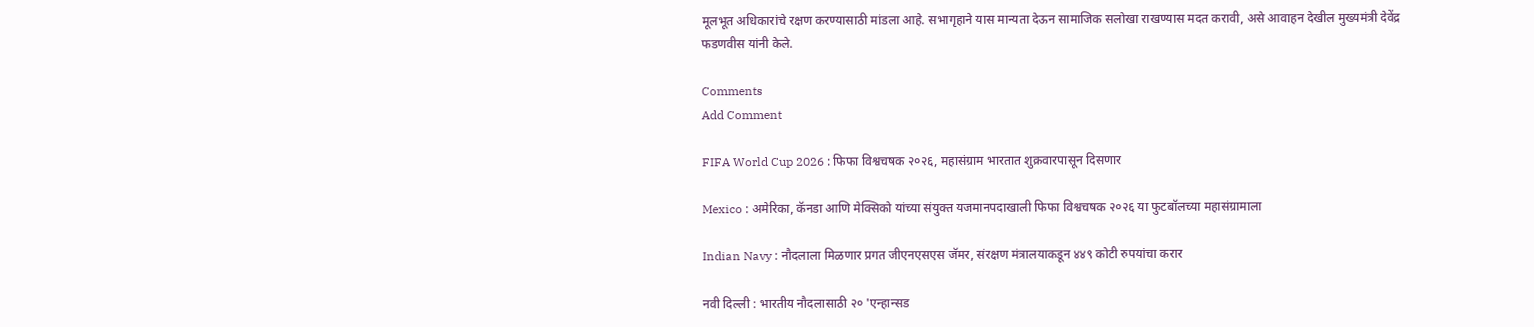मूलभूत अधिकारांचे रक्षण करण्यासाठी मांडला आहे. सभागृहाने यास मान्यता देऊन सामाजिक सलोखा राखण्यास मदत करावी, असे आवाहन देखील मुख्यमंत्री देवेंद्र फडणवीस यांनी केले.

Comments
Add Comment

FIFA World Cup 2026 : फिफा विश्वचषक २०२६, महासंग्राम भारतात शुक्रवारपासून दिसणार

Mexico : अमेरिका, कॅनडा आणि मेक्सिको यांच्या संयुक्त यजमानपदाखाली फिफा विश्वचषक २०२६ या फुटबॉलच्या महासंग्रामाला

Indian Navy : नौदलाला मिळणार प्रगत जीएनएसएस जॅमर, संरक्षण मंत्रालयाकडून ४४९ कोटी रुपयांचा करार

नवी दिल्ली : भारतीय नौदलासाठी २० 'एन्हान्सड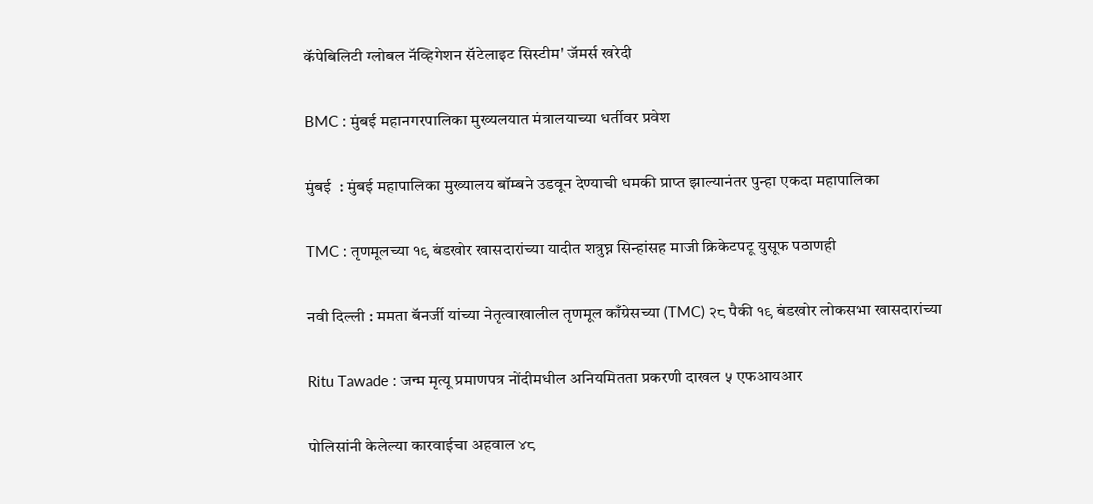कॅपेबिलिटी ग्लोबल नॅव्हिगेशन सॅटेलाइट सिस्टीम' जॅमर्स खरेदी

BMC : मुंबई महानगरपालिका मुख्यलयात मंत्रालयाच्या धर्तीवर प्रवेश

मुंबई  : मुंबई महापालिका मुख्यालय बॉम्बने उडवून देण्याची धमकी प्राप्त झाल्यानंतर पुन्हा एकदा महापालिका

TMC : तृणमूलच्या १९ बंडखोर खासदारांच्या यादीत शत्रुघ्न सिन्हांसह माजी क्रिकेटपटू युसूफ पठाणही

नवी दिल्ली : ममता बॅनर्जी यांच्या नेतृत्वाखालील तृणमूल काँग्रेसच्या (TMC) २८ पैकी १९ बंडखोर लोकसभा खासदारांच्या

Ritu Tawade : जन्म मृत्यू प्रमाणपत्र नोंदीमधील अनियमितता प्रकरणी दाखल ५ एफआयआर

पोलिसांनी केलेल्या कारवाईचा अहवाल ४८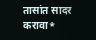तासांत सादर करावा*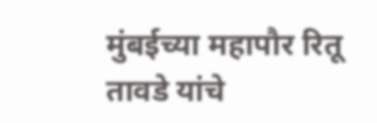मुंबईच्या महापौर रितू तावडे यांचे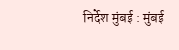निर्देश मुंबई : मुंबई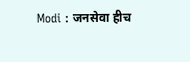Modi : जनसेवा हीच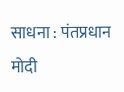साधना : पंतप्रधान मोदी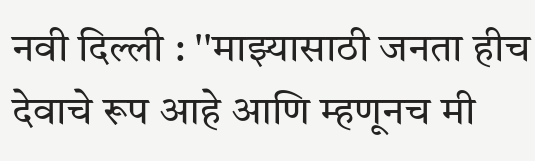नवी दिल्ली : ''माझ्यासाठी जनता हीच देवाचे रूप आहे आणि म्हणूनच मी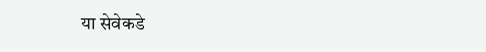या सेवेकडे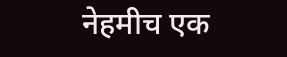नेहमीच एक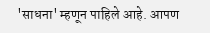'साधना' म्हणून पाहिले आहे. आपण